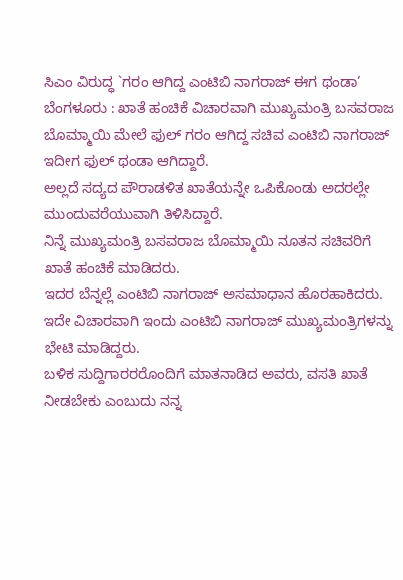ಸಿಎಂ ವಿರುದ್ಧ `ಗರಂ ಆಗಿದ್ದ ಎಂಟಿಬಿ ನಾಗರಾಜ್ ಈಗ ಥಂಡಾ’
ಬೆಂಗಳೂರು : ಖಾತೆ ಹಂಚಿಕೆ ವಿಚಾರವಾಗಿ ಮುಖ್ಯಮಂತ್ರಿ ಬಸವರಾಜ ಬೊಮ್ಮಾಯಿ ಮೇಲೆ ಫುಲ್ ಗರಂ ಆಗಿದ್ದ ಸಚಿವ ಎಂಟಿಬಿ ನಾಗರಾಜ್ ಇದೀಗ ಫುಲ್ ಥಂಡಾ ಆಗಿದ್ದಾರೆ.
ಅಲ್ಲದೆ ಸದ್ಯದ ಪೌರಾಡಳಿತ ಖಾತೆಯನ್ನೇ ಒಪಿಕೊಂಡು ಅದರಲ್ಲೇ ಮುಂದುವರೆಯುವಾಗಿ ತಿಳಿಸಿದ್ದಾರೆ.
ನಿನ್ನೆ ಮುಖ್ಯಮಂತ್ರಿ ಬಸವರಾಜ ಬೊಮ್ಮಾಯಿ ನೂತನ ಸಚಿವರಿಗೆ ಖಾತೆ ಹಂಚಿಕೆ ಮಾಡಿದರು.
ಇದರ ಬೆನ್ನಲ್ಲೆ ಎಂಟಿಬಿ ನಾಗರಾಜ್ ಅಸಮಾಧಾನ ಹೊರಹಾಕಿದರು. ಇದೇ ವಿಚಾರವಾಗಿ ಇಂದು ಎಂಟಿಬಿ ನಾಗರಾಜ್ ಮುಖ್ಯಮಂತ್ರಿಗಳನ್ನು ಭೇಟಿ ಮಾಡಿದ್ದರು.
ಬಳಿಕ ಸುದ್ದಿಗಾರರರೊಂದಿಗೆ ಮಾತನಾಡಿದ ಅವರು, ವಸತಿ ಖಾತೆ ನೀಡಬೇಕು ಎಂಬುದು ನನ್ನ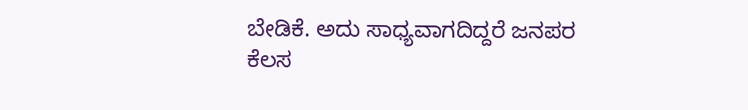ಬೇಡಿಕೆ. ಅದು ಸಾಧ್ಯವಾಗದಿದ್ದರೆ ಜನಪರ ಕೆಲಸ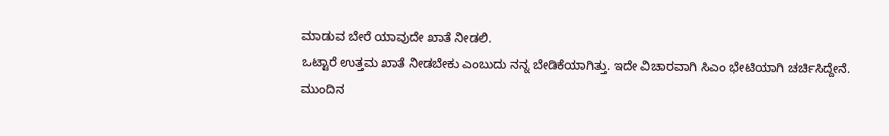ಮಾಡುವ ಬೇರೆ ಯಾವುದೇ ಖಾತೆ ನೀಡಲಿ.
ಒಟ್ಟಾರೆ ಉತ್ತಮ ಖಾತೆ ನೀಡಬೇಕು ಎಂಬುದು ನನ್ನ ಬೇಡಿಕೆಯಾಗಿತ್ತು. ಇದೇ ವಿಚಾರವಾಗಿ ಸಿಎಂ ಭೇಟಿಯಾಗಿ ಚರ್ಚಿಸಿದ್ದೇನೆ.
ಮುಂದಿನ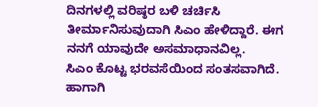ದಿನಗಳಲ್ಲಿ ವರಿಷ್ಠರ ಬಳಿ ಚರ್ಚಿಸಿ ತೀರ್ಮಾನಿಸುವುದಾಗಿ ಸಿಎಂ ಹೇಳಿದ್ದಾರೆ. ಈಗ ನನಗೆ ಯಾವುದೇ ಅಸಮಾಧಾನವಿಲ್ಲ.
ಸಿಎಂ ಕೊಟ್ಟ ಭರವಸೆಯಿಂದ ಸಂತಸವಾಗಿದೆ. ಹಾಗಾಗಿ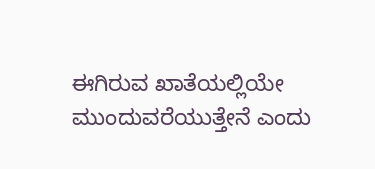ಈಗಿರುವ ಖಾತೆಯಲ್ಲಿಯೇ ಮುಂದುವರೆಯುತ್ತೇನೆ ಎಂದು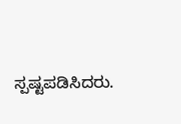ಸ್ಪಷ್ಟಪಡಿಸಿದರು.